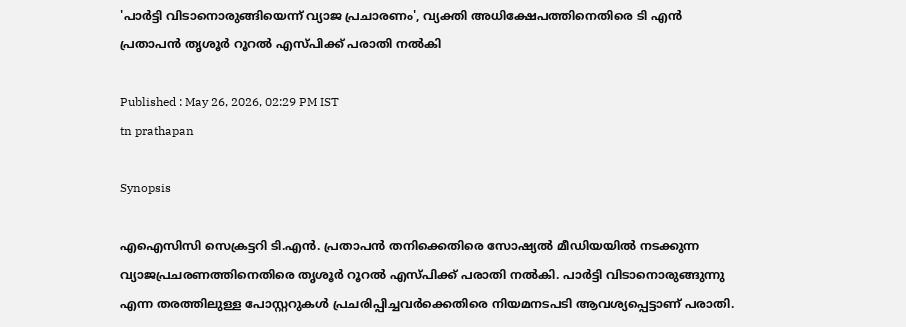'പാര്‍ട്ടി വിടാനൊരുങ്ങിയെന്ന് വ്യാജ പ്രചാരണം', വ്യക്തി അധിക്ഷേപത്തിനെതിരെ ടി എന്‍ പ്രതാപന്‍ തൃശൂര്‍ റൂറല്‍ എസ്പിക്ക് പരാതി നല്‍കി

Published : May 26, 2026, 02:29 PM IST
tn prathapan

Synopsis

എഐസിസി സെക്രട്ടറി ടി.എൻ. പ്രതാപൻ തനിക്കെതിരെ സോഷ്യൽ മീഡിയയിൽ നടക്കുന്ന വ്യാജപ്രചരണത്തിനെതിരെ തൃശൂർ റൂറൽ എസ്പിക്ക് പരാതി നൽകി. പാർട്ടി വിടാനൊരുങ്ങുന്നു എന്ന തരത്തിലുള്ള പോസ്റ്ററുകൾ പ്രചരിപ്പിച്ചവർക്കെതിരെ നിയമനടപടി ആവശ്യപ്പെട്ടാണ് പരാതി.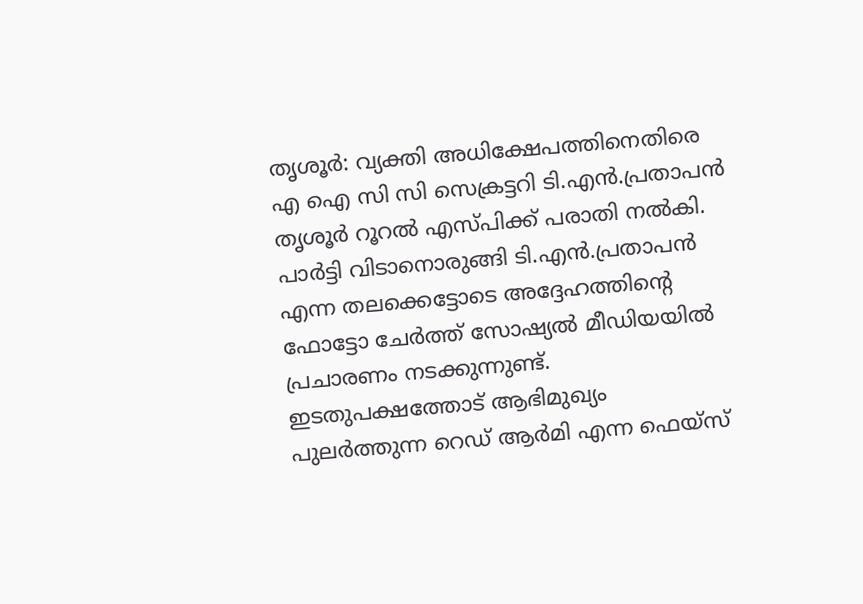തൃശൂര്‍: വ്യക്തി അധിക്ഷേപത്തിനെതിരെ എ ഐ സി സി സെക്രട്ടറി ടി.എന്‍.പ്രതാപന്‍ തൃശൂര്‍ റൂറല്‍ എസ്പിക്ക് പരാതി നല്‍കി. പാര്‍ട്ടി വിടാനൊരുങ്ങി ടി.എന്‍.പ്രതാപന്‍ എന്ന തലക്കെട്ടോടെ അദ്ദേഹത്തിന്റെ ഫോട്ടോ ചേര്‍ത്ത് സോഷ്യല്‍ മീഡിയയില്‍ പ്രചാരണം നടക്കുന്നുണ്ട്. ഇടതുപക്ഷത്തോട് ആഭിമുഖ്യം പുലര്‍ത്തുന്ന റെഡ് ആര്‍മി എന്ന ഫെയ്‌സ്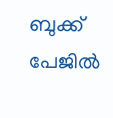ബുക്ക് പേജില്‍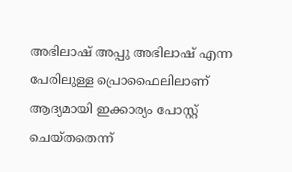അഭിലാഷ് അപ്പു അഭിലാഷ് എന്ന പേരിലുള്ള പ്രൊഫൈലിലാണ് ആദ്യമായി ഇക്കാര്യം പോസ്റ്റ് ചെയ്തതെന്ന്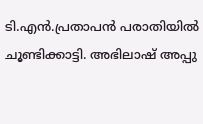ടി.എന്‍.പ്രതാപന്‍ പരാതിയില്‍ ചൂണ്ടിക്കാട്ടി. അഭിലാഷ് അപ്പു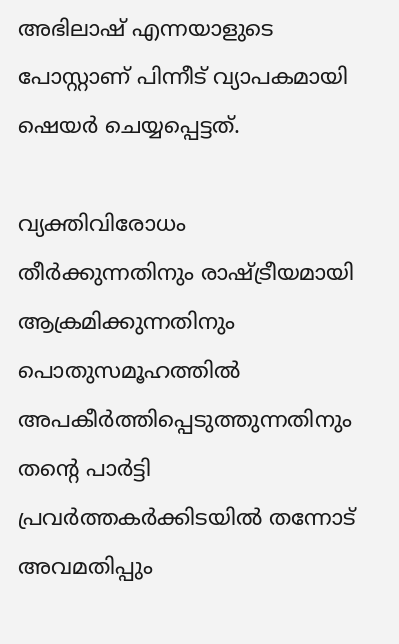അഭിലാഷ് എന്നയാളുടെ പോസ്റ്റാണ് പിന്നീട് വ്യാപകമായി ഷെയര്‍ ചെയ്യപ്പെട്ടത്.

വ്യക്തിവിരോധം തീര്‍ക്കുന്നതിനും രാഷ്ട്രീയമായി ആക്രമിക്കുന്നതിനും പൊതുസമൂഹത്തില്‍ അപകീര്‍ത്തിപ്പെടുത്തുന്നതിനും തന്റെ പാര്‍ട്ടി പ്രവര്‍ത്തകര്‍ക്കിടയില്‍ തന്നോട് അവമതിപ്പും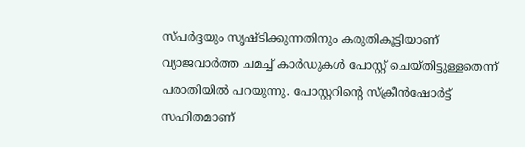സ്പർദ്ദയും സൃഷ്ടിക്കുന്നതിനും കരുതികൂട്ടിയാണ് വ്യാജവാര്‍ത്ത ചമച്ച് കാര്‍ഡുകള്‍ പോസ്റ്റ് ചെയ്തിട്ടുള്ളതെന്ന് പരാതിയില്‍ പറയുന്നു. പോസ്റ്ററിന്റെ സ്‌ക്രീന്‍ഷോര്‍ട്ട് സഹിതമാണ്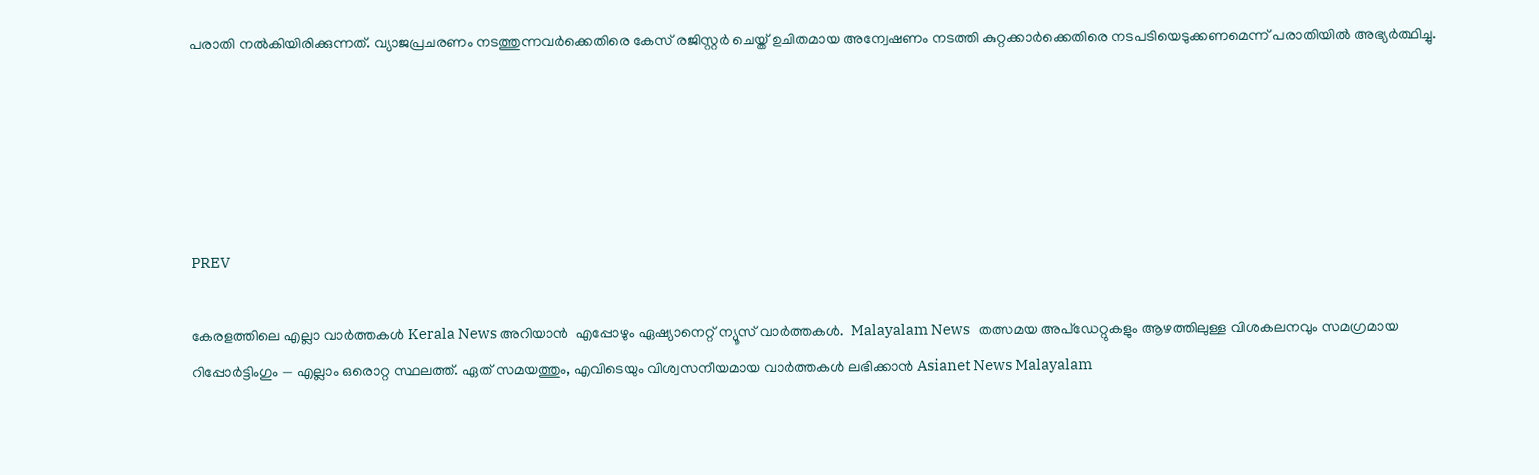പരാതി നല്‍കിയിരിക്കുന്നത്. വ്യാജപ്രചരണം നടത്തുന്നവര്‍ക്കെതിരെ കേസ് രജിസ്റ്റര്‍ ചെയ്ത് ഉചിതമായ അന്വേഷണം നടത്തി കുറ്റക്കാര്‍ക്കെതിരെ നടപടിയെടുക്കണമെന്ന് പരാതിയില്‍ അഭ്യര്‍ത്ഥിച്ചു.





PREV

കേരളത്തിലെ എല്ലാ വാർത്തകൾ Kerala News അറിയാൻ  എപ്പോഴും ഏഷ്യാനെറ്റ് ന്യൂസ് വാർത്തകൾ.  Malayalam News   തത്സമയ അപ്‌ഡേറ്റുകളും ആഴത്തിലുള്ള വിശകലനവും സമഗ്രമായ റിപ്പോർട്ടിംഗും — എല്ലാം ഒരൊറ്റ സ്ഥലത്ത്. ഏത് സമയത്തും, എവിടെയും വിശ്വസനീയമായ വാർത്തകൾ ലഭിക്കാൻ Asianet News Malayalam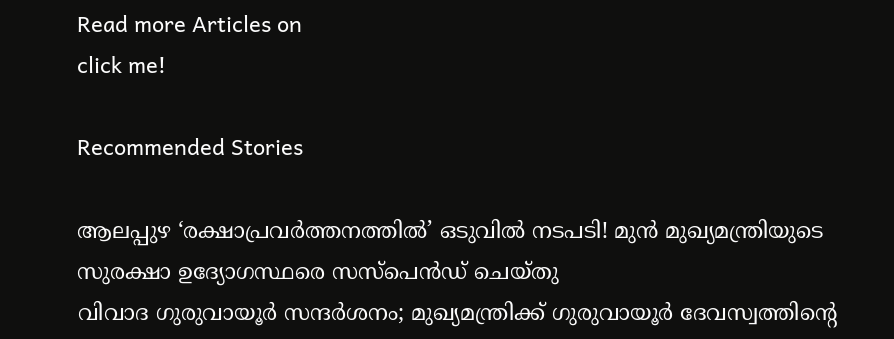Read more Articles on
click me!

Recommended Stories

ആലപ്പുഴ ‘രക്ഷാപ്രവർത്തനത്തിൽ’ ഒടുവിൽ നടപടി! മുന്‍ മുഖ്യമന്ത്രിയുടെ സുരക്ഷാ ഉദ്യോഗസ്ഥരെ സസ്പെന്‍ഡ് ചെയ്തു
വിവാദ ഗുരുവായൂർ സന്ദർശനം; മുഖ്യമന്ത്രിക്ക് ഗുരുവായൂർ ദേവസ്വത്തിന്റെ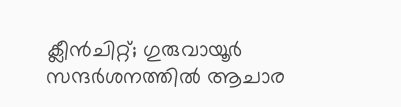ക്ലീൻചിറ്റ്; ഗുരുവായൂർ സന്ദർശനത്തില്‍ ആചാര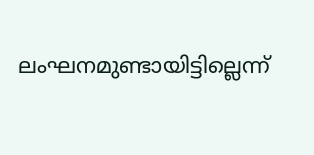ലംഘനമുണ്ടായിട്ടില്ലെന്ന്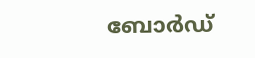ബോർഡ്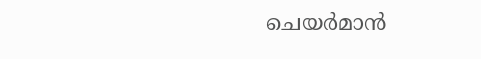ചെയർമാൻ